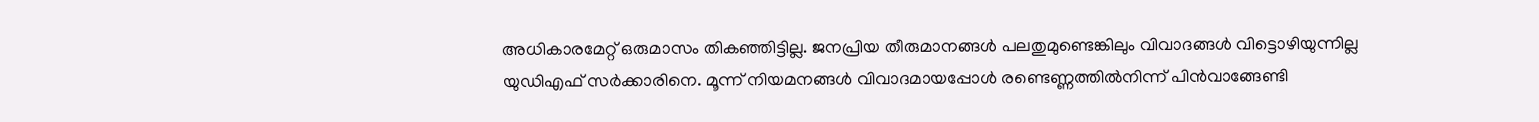അധികാരമേറ്റ് ഒരുമാസം തികഞ്ഞിട്ടില്ല. ജനപ്രിയ തീരുമാനങ്ങള്‍ പലതുമുണ്ടെങ്കിലും വിവാദങ്ങള്‍ വിട്ടൊഴിയുന്നില്ല യുഡിഎഫ് സര്‍ക്കാരിനെ. മൂന്ന് നിയമനങ്ങള്‍ വിവാദമായപ്പോള്‍ രണ്ടെണ്ണത്തില്‍നിന്ന് പിന്‍വാങ്ങേണ്ടി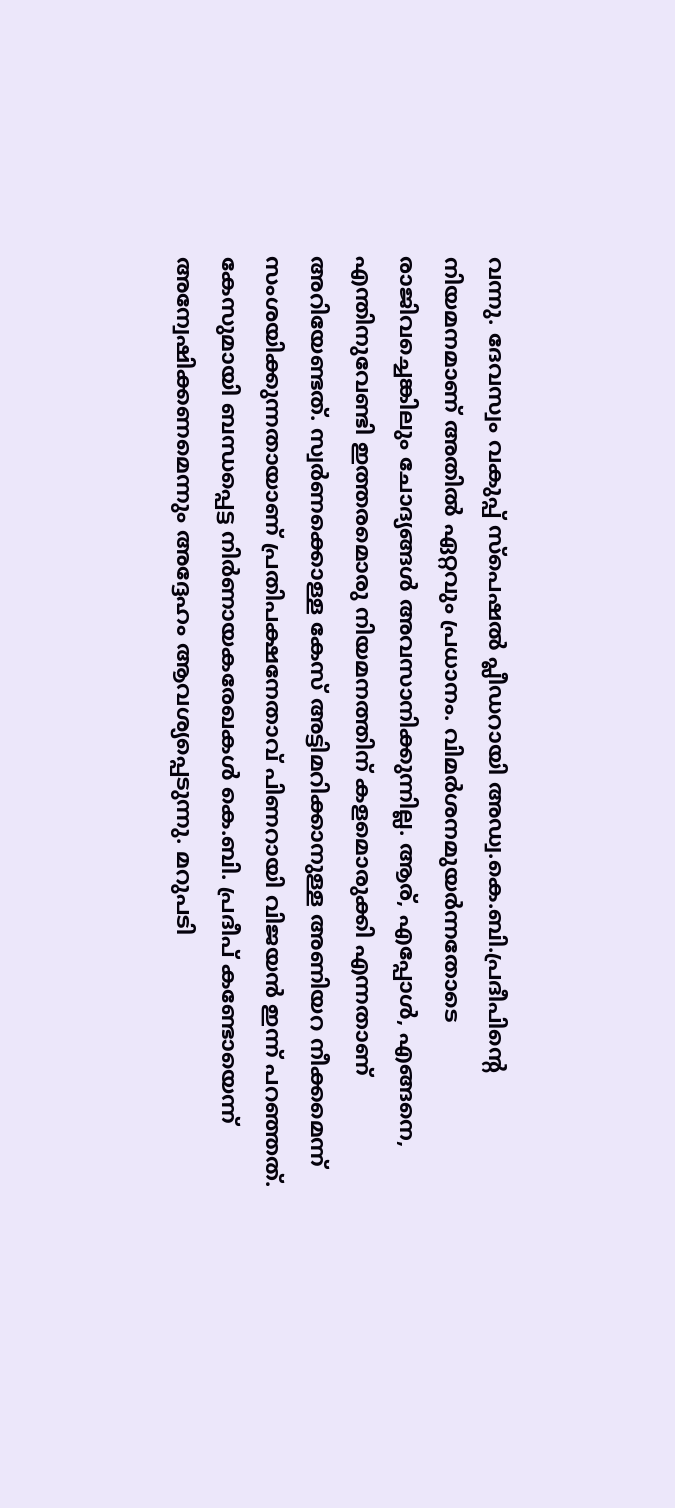വന്നു. ദേവസ്വം വകുപ്പ് സ്പെഷല്‍ പ്ലീഡറായി അഡ്വ.കെ.ബി.പ്രദീപിന്റെ നിയമനമാണ് അതില്‍ ഏറ്റവും പ്രധാനം. വിമര്‍ശനമുയര്‍ന്നതോടെ രാജിവച്ചെങ്കിലും ചോദ്യങ്ങള്‍ അവസാനിക്കുന്നില്ല. ആര്, എപ്പോള്‍, എങ്ങനെ, എന്തിനുവേണ്ടി ഇത്തരമൊരു നിയമനത്തിന് കളമൊരുക്കി എന്നതാണ് അറിയേണ്ടത്. സ്വര്‍ണക്കൊള്ള കേസ് അട്ടിമറിക്കാനുള്ള അണിയറ നീക്കമെന്ന് സംശയിക്കുന്നതായാണ് പ്രതിപക്ഷനേതാവ് പിണറായി വിജയന്‍ ഇന്ന് പറഞ്ഞത്.  കേസുമായി ബന്ധപ്പെട്ട നിര്‍ണായകരേഖകള്‍ കെ.ബി. പ്രദീപ് കണ്ടോയെന്ന് അന്വേഷിക്കണമെന്നും അദ്ദേഹം ആവശ്യപ്പെടുന്നു. മറുപടി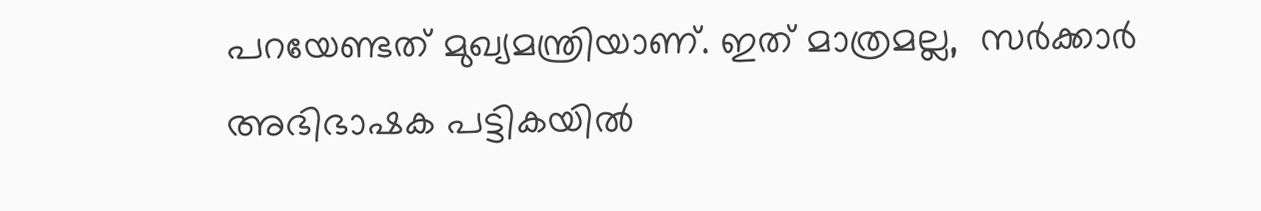പറയേണ്ടത് മുഖ്യമന്ത്രിയാണ്. ഇത് മാത്രമല്ല,  സര്‍ക്കാര്‍ അഭിഭാഷക പട്ടികയില്‍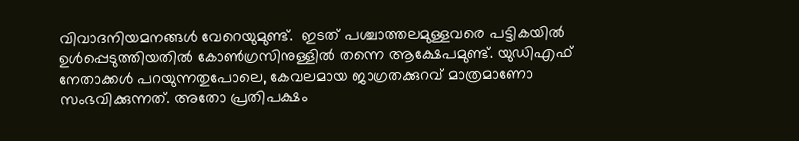വിവാദനിയമനങ്ങള്‍ വേറെയുമുണ്ട്.  ഇടത് പശ്ചാത്തലമുള്ളവരെ പട്ടികയില്‍ ഉള്‍പ്പെടുത്തിയതില്‍ കോണ്‍ഗ്രസിനുള്ളില്‍ തന്നെ ആക്ഷേപമുണ്ട്. യുഡിഎഫ് നേതാക്കള്‍ പറയുന്നതുപോലെ, കേവലമായ ജാഗ്രതക്കുറവ് മാത്രമാണോ സംഭവിക്കുന്നത്. അതോ പ്രതിപക്ഷം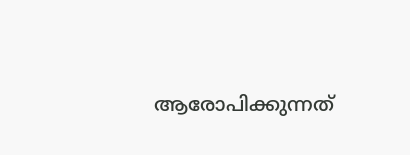ആരോപിക്കുന്നത്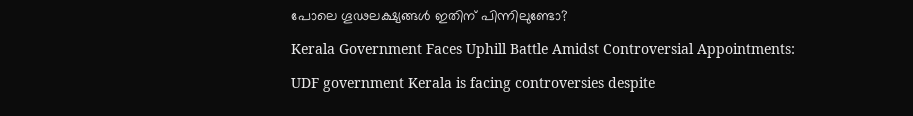പോലെ ഗൂഢലക്ഷ്യങ്ങള്‍ ഇതിന് പിന്നിലുണ്ടോ?

Kerala Government Faces Uphill Battle Amidst Controversial Appointments:

UDF government Kerala is facing controversies despite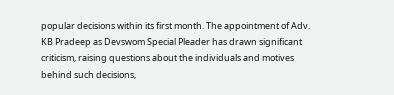popular decisions within its first month. The appointment of Adv. KB Pradeep as Devswom Special Pleader has drawn significant criticism, raising questions about the individuals and motives behind such decisions,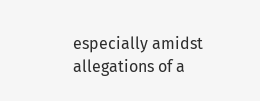especially amidst allegations of a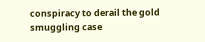conspiracy to derail the gold smuggling case